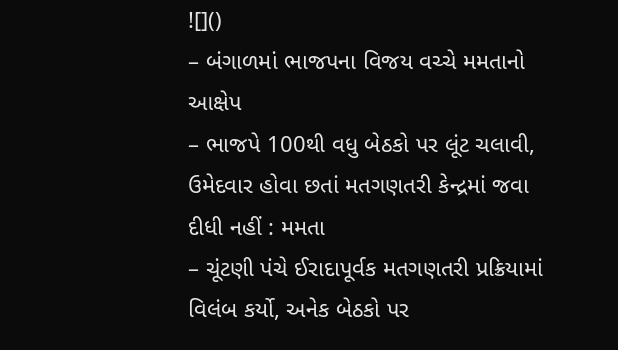![]()
– બંગાળમાં ભાજપના વિજય વચ્ચે મમતાનો આક્ષેપ
– ભાજપે 100થી વધુ બેઠકો પર લૂંટ ચલાવી, ઉમેદવાર હોવા છતાં મતગણતરી કેન્દ્રમાં જવા દીધી નહીં : મમતા
– ચૂંટણી પંચે ઈરાદાપૂર્વક મતગણતરી પ્રક્રિયામાં વિલંબ કર્યો, અનેક બેઠકો પર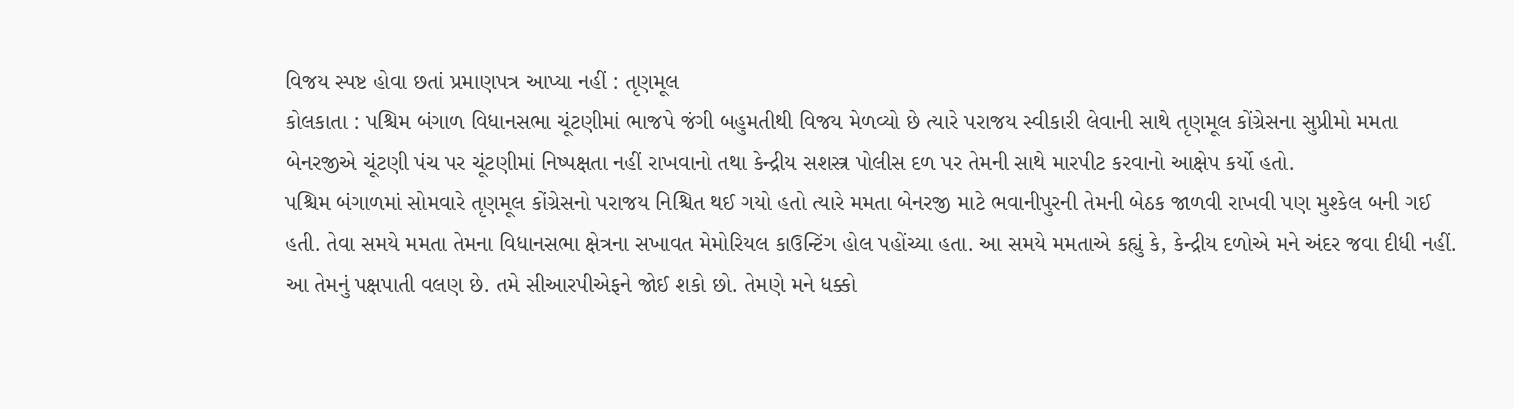વિજય સ્પષ્ટ હોવા છતાં પ્રમાણપત્ર આપ્યા નહીં : તૃણમૂલ
કોલકાતા : પશ્ચિમ બંગાળ વિધાનસભા ચૂંટણીમાં ભાજપે જંગી બહુમતીથી વિજય મેળવ્યો છે ત્યારે પરાજય સ્વીકારી લેવાની સાથે તૃણમૂલ કોંગ્રેસના સુપ્રીમો મમતા બેનરજીએ ચૂંટણી પંચ પર ચૂંટણીમાં નિષ્પક્ષતા નહીં રાખવાનો તથા કેન્દ્રીય સશસ્ત્ર પોલીસ દળ પર તેમની સાથે મારપીટ કરવાનો આક્ષેપ કર્યો હતો.
પશ્ચિમ બંગાળમાં સોમવારે તૃણમૂલ કોંગ્રેસનો પરાજય નિશ્ચિત થઈ ગયો હતો ત્યારે મમતા બેનરજી માટે ભવાનીપુરની તેમની બેઠક જાળવી રાખવી પણ મુશ્કેલ બની ગઈ હતી. તેવા સમયે મમતા તેમના વિધાનસભા ક્ષેત્રના સખાવત મેમોરિયલ કાઉન્ટિંગ હોલ પહોંચ્યા હતા. આ સમયે મમતાએ કહ્યું કે, કેન્દ્રીય દળોએ મને અંદર જવા દીધી નહીં. આ તેમનું પક્ષપાતી વલણ છે. તમે સીઆરપીએફને જોઈ શકો છો. તેમણે મને ધક્કો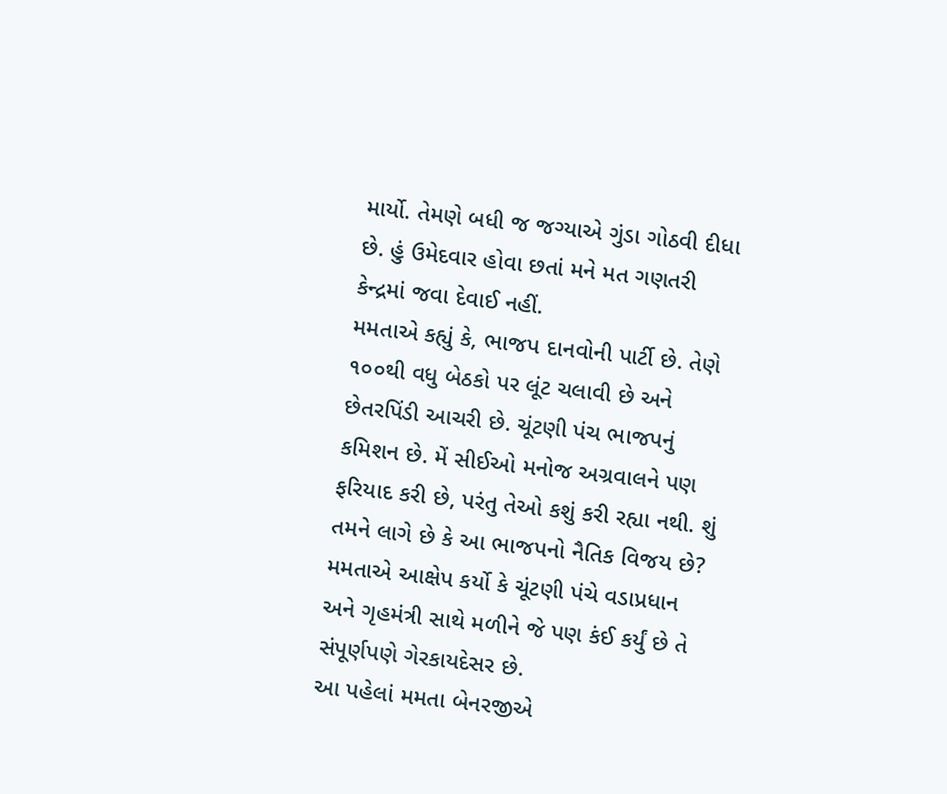માર્યો. તેમણે બધી જ જગ્યાએ ગુંડા ગોઠવી દીધા છે. હું ઉમેદવાર હોવા છતાં મને મત ગણતરી કેન્દ્રમાં જવા દેવાઈ નહીં.
મમતાએ કહ્યું કે, ભાજપ દાનવોની પાર્ટી છે. તેણે ૧૦૦થી વધુ બેઠકો પર લૂંટ ચલાવી છે અને છેતરપિંડી આચરી છે. ચૂંટણી પંચ ભાજપનું કમિશન છે. મેં સીઈઓ મનોજ અગ્રવાલને પણ ફરિયાદ કરી છે, પરંતુ તેઓ કશું કરી રહ્યા નથી. શું તમને લાગે છે કે આ ભાજપનો નૈતિક વિજય છે? મમતાએ આક્ષેપ કર્યો કે ચૂંટણી પંચે વડાપ્રધાન અને ગૃહમંત્રી સાથે મળીને જે પણ કંઈ કર્યું છે તે સંપૂર્ણપણે ગેરકાયદેસર છે.
આ પહેલાં મમતા બેનરજીએ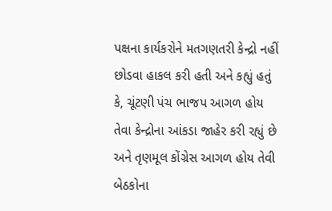પક્ષના કાર્યકરોને મતગણતરી કેન્દ્રો નહીં છોડવા હાકલ કરી હતી અને કહ્યું હતું કે, ચૂંટણી પંચ ભાજપ આગળ હોય તેવા કેન્દ્રોના આંકડા જાહેર કરી રહ્યું છે અને તૃણમૂલ કોંગ્રેસ આગળ હોય તેવી બેઠકોના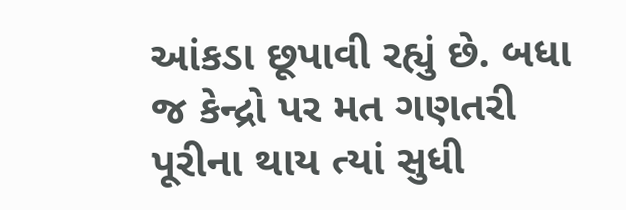આંકડા છૂપાવી રહ્યું છે. બધા જ કેન્દ્રો પર મત ગણતરી પૂરીના થાય ત્યાં સુધી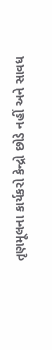તૃણમૂલના કાર્યકરો કેન્દ્રો છોડે નહીં અને સાવધ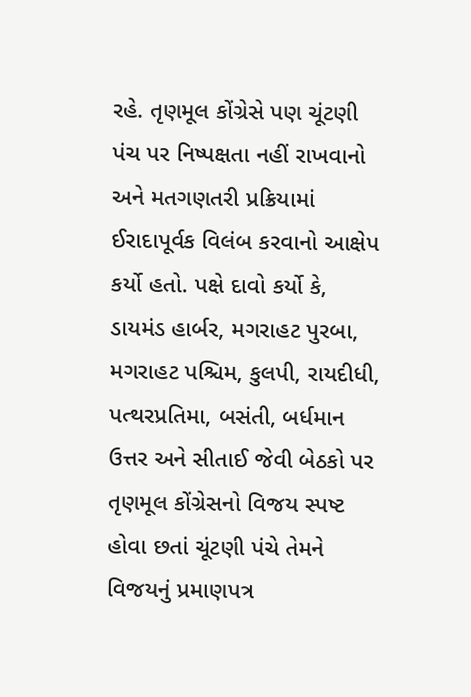રહે. તૃણમૂલ કોંગ્રેસે પણ ચૂંટણી પંચ પર નિષ્પક્ષતા નહીં રાખવાનો અને મતગણતરી પ્રક્રિયામાં ઈરાદાપૂર્વક વિલંબ કરવાનો આક્ષેપ કર્યો હતો. પક્ષે દાવો કર્યો કે, ડાયમંડ હાર્બર, મગરાહટ પુરબા, મગરાહટ પશ્ચિમ, કુલપી, રાયદીધી, પત્થરપ્રતિમા, બસંતી, બર્ધમાન ઉત્તર અને સીતાઈ જેવી બેઠકો પર તૃણમૂલ કોંગ્રેસનો વિજય સ્પષ્ટ હોવા છતાં ચૂંટણી પંચે તેમને વિજયનું પ્રમાણપત્ર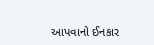આપવાનો ઈનકાર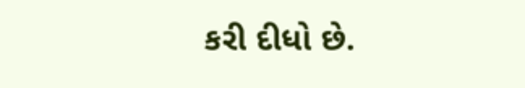કરી દીધો છે.